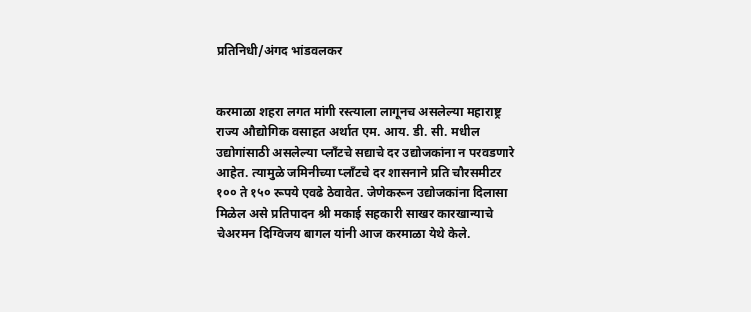प्रतिनिधी/अंगद भांडवलकर


करमाळा शहरा लगत मांगी रस्त्याला लागूनच असलेल्या महाराष्ट्र राज्य औद्योगिक वसाहत अर्थात एम. आय. डी. सी. मधील उद्योगांसाठी असलेल्या प्लाँटचे सद्याचे दर उद्योजकांना न परवडणारे आहेत. त्यामुळे जमिनीच्या प्लाँटचे दर शासनाने प्रति चौरसमीटर १०० ते १५० रूपये एवढे ठेवावेत. जेणेकरून उद्योजकांना दिलासा मिळेल असे प्रतिपादन श्री मकाई सहकारी साखर कारखान्याचे चेअरमन दिग्विजय बागल यांनी आज करमाळा येथे केले.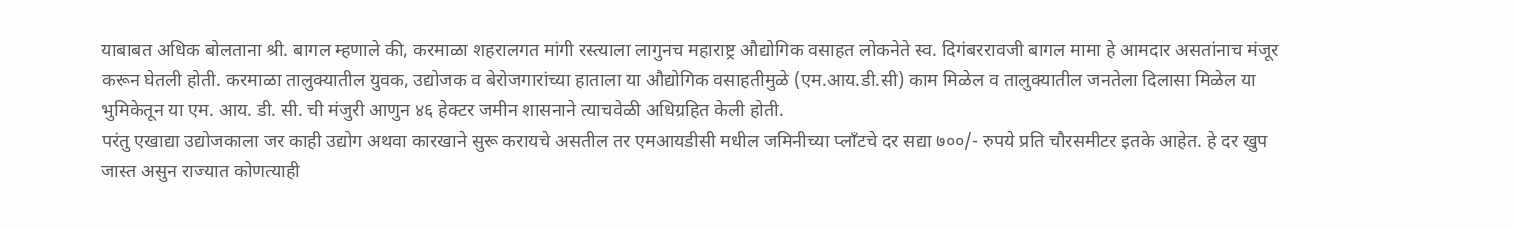याबाबत अधिक बोलताना श्री. बागल म्हणाले की, करमाळा शहरालगत मांगी रस्त्याला लागुनच महाराष्ट्र औद्योगिक वसाहत लोकनेते स्व. दिगंबररावजी बागल मामा हे आमदार असतांनाच मंजूर करून घेतली होती. करमाळा तालुक्यातील युवक, उद्योजक व बेरोजगारांच्या हाताला या औद्योगिक वसाहतीमुळे (एम.आय.डी.सी) काम मिळेल व तालुक्यातील जनतेला दिलासा मिळेल या भुमिकेतून या एम. आय. डी. सी. ची मंजुरी आणुन ४६ हेक्टर जमीन शासनाने त्याचवेळी अधिग्रहित केली होती.
परंतु एखाद्या उद्योजकाला जर काही उद्योग अथवा कारखाने सुरू करायचे असतील तर एमआयडीसी मधील जमिनीच्या प्लाँटचे दर सद्या ७००/- रुपये प्रति चौरसमीटर इतके आहेत. हे दर खुप जास्त असुन राज्यात कोणत्याही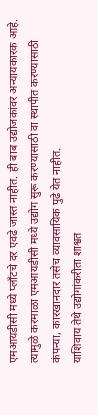एमआयडीसी मध्ये प्लाँटचे दर एवढे जास्त नाहीत. ही बाब उद्योजकांवर अन्यायकारक आहे. त्यामुळे करमाळा एमआयडीसी मध्ये उद्योग सुरू करण्यासाठी वा स्थापीत करण्यासाठी कंपन्या, कारखानदार तसेच व्यावसायिक पुढे येत नाहीत.
याशिवाय तेथे उद्योगांकरीता शाश्वत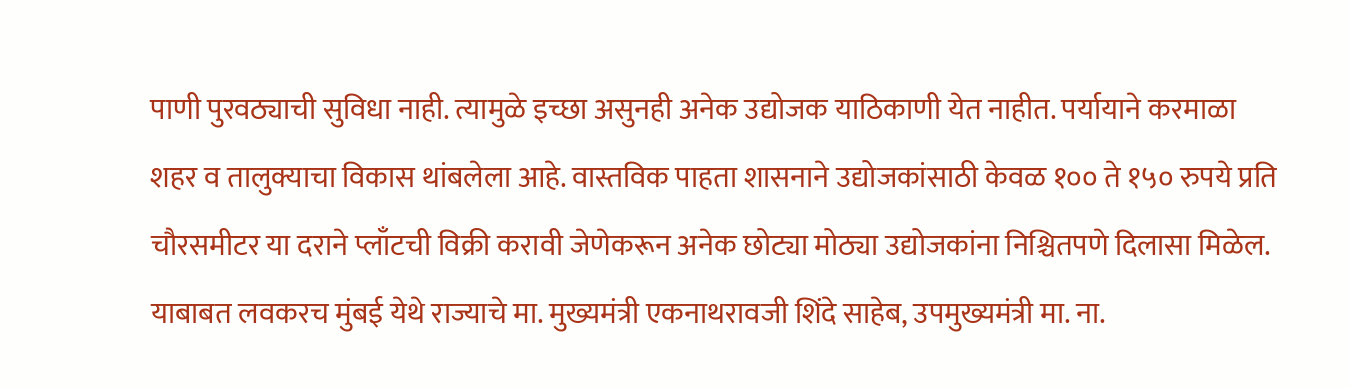पाणी पुरवठ्याची सुविधा नाही. त्यामुळे इच्छा असुनही अनेक उद्योजक याठिकाणी येत नाहीत. पर्यायाने करमाळा शहर व तालुक्याचा विकास थांबलेला आहे. वास्तविक पाहता शासनाने उद्योजकांसाठी केवळ १०० ते १५० रुपये प्रति चौरसमीटर या दराने प्लाँटची विक्री करावी जेणेकरून अनेक छोट्या मोठ्या उद्योजकांना निश्चितपणे दिलासा मिळेल. याबाबत लवकरच मुंबई येथे राज्याचे मा. मुख्यमंत्री एकनाथरावजी शिंदे साहेब, उपमुख्यमंत्री मा. ना.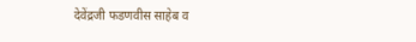देवेंद्रजी फडणवीस साहेब व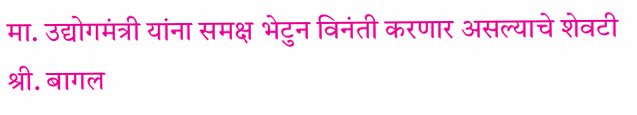मा. उद्योगमंत्री यांना समक्ष भेटुन विनंती करणार असल्याचे शेवटी श्री. बागल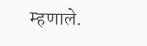म्हणाले.